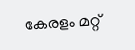കേരളം മറ്റ്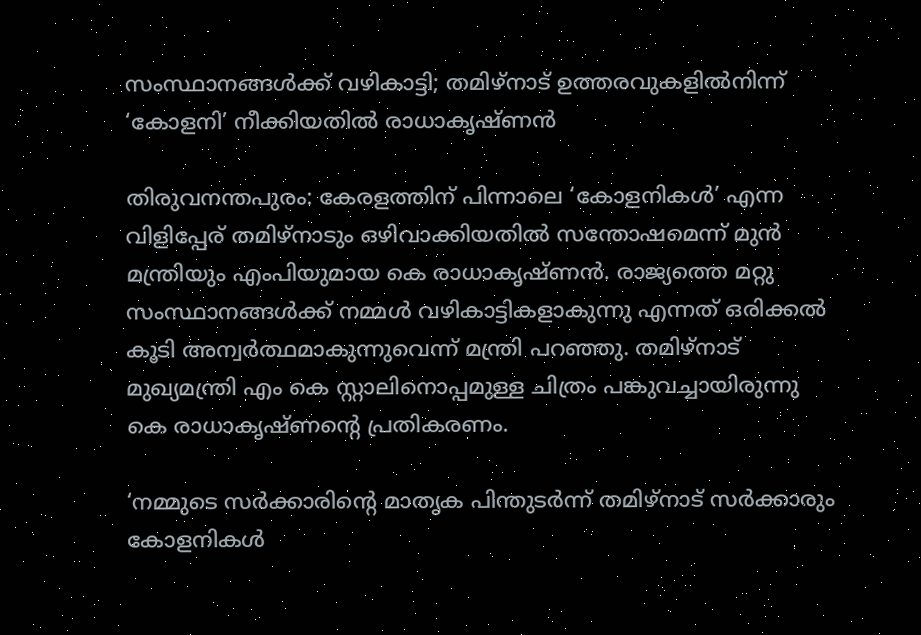സംസ്ഥാനങ്ങള്‍ക്ക് വഴികാട്ടി; തമിഴ്‌നാട് ഉത്തരവുകളില്‍നിന്ന് ‘കോളനി’ നീക്കിയതില്‍ രാധാകൃഷ്ണന്‍

തിരുവനന്തപുരം: കേരളത്തിന് പിന്നാലെ ‘കോളനികള്‍’ എന്ന വിളിപ്പേര് തമിഴ്‌നാടും ഒഴിവാക്കിയതില്‍ സന്തോഷമെന്ന് മുന്‍ മന്ത്രിയും എംപിയുമായ കെ രാധാകൃഷ്ണന്‍. രാജ്യത്തെ മറ്റു സംസ്ഥാനങ്ങള്‍ക്ക് നമ്മള്‍ വഴികാട്ടികളാകുന്നു എന്നത് ഒരിക്കല്‍ കൂടി അന്വര്‍ത്ഥമാകുന്നുവെന്ന് മന്ത്രി പറഞ്ഞു. തമിഴ്‌നാട് മുഖ്യമന്ത്രി എം കെ സ്റ്റാലിനൊപ്പമുള്ള ചിത്രം പങ്കുവച്ചായിരുന്നു കെ രാധാകൃഷ്ണന്റെ പ്രതികരണം.

‘നമ്മുടെ സര്‍ക്കാരിന്റെ മാതൃക പിന്തുടര്‍ന്ന് തമിഴ്‌നാട് സര്‍ക്കാരും കോളനികള്‍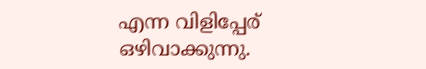എന്ന വിളിപ്പേര് ഒഴിവാക്കുന്നു.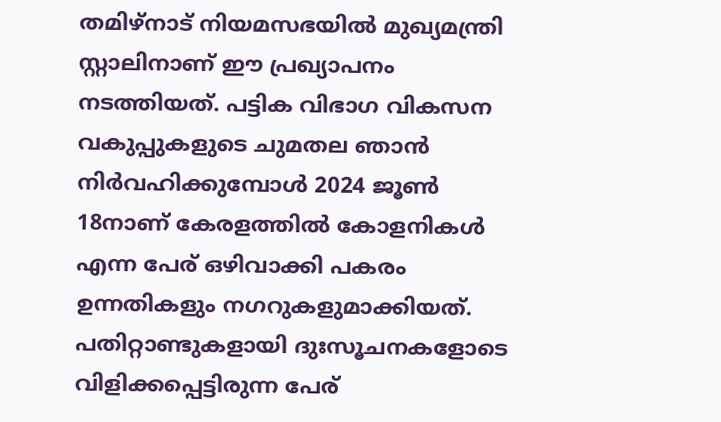തമിഴ്‌നാട് നിയമസഭയില്‍ മുഖ്യമന്ത്രി സ്റ്റാലിനാണ് ഈ പ്രഖ്യാപനം നടത്തിയത്. പട്ടിക വിഭാഗ വികസന വകുപ്പുകളുടെ ചുമതല ഞാന്‍ നിര്‍വഹിക്കുമ്പോള്‍ 2024 ജൂണ്‍ 18നാണ് കേരളത്തില്‍ കോളനികള്‍ എന്ന പേര് ഒഴിവാക്കി പകരം ഉന്നതികളും നഗറുകളുമാക്കിയത്. പതിറ്റാണ്ടുകളായി ദുഃസൂചനകളോടെ വിളിക്കപ്പെട്ടിരുന്ന പേര്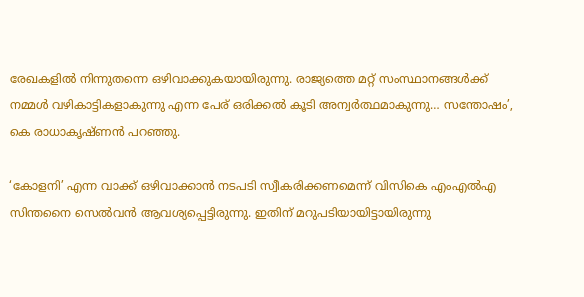രേഖകളില്‍ നിന്നുതന്നെ ഒഴിവാക്കുകയായിരുന്നു. രാജ്യത്തെ മറ്റ് സംസ്ഥാനങ്ങള്‍ക്ക് നമ്മള്‍ വഴികാട്ടികളാകുന്നു എന്ന പേര് ഒരിക്കല്‍ കൂടി അന്വര്‍ത്ഥമാകുന്നു… സന്തോഷം’, കെ രാധാകൃഷ്ണന്‍ പറഞ്ഞു.

‘കോളനി’ എന്ന വാക്ക് ഒഴിവാക്കാന്‍ നടപടി സ്വീകരിക്കണമെന്ന് വിസികെ എംഎല്‍എ സിന്തനൈ സെല്‍വന്‍ ആവശ്യപ്പെട്ടിരുന്നു. ഇതിന് മറുപടിയായിട്ടായിരുന്നു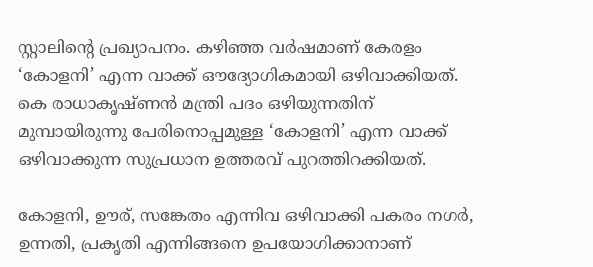സ്റ്റാലിന്റെ പ്രഖ്യാപനം. കഴിഞ്ഞ വര്‍ഷമാണ് കേരളം ‘കോളനി’ എന്ന വാക്ക് ഔദ്യോഗികമായി ഒഴിവാക്കിയത്. കെ രാധാകൃഷ്ണന്‍ മന്ത്രി പദം ഒഴിയുന്നതിന് മുമ്പായിരുന്നു പേരിനൊപ്പമുള്ള ‘കോളനി’ എന്ന വാക്ക് ഒഴിവാക്കുന്ന സുപ്രധാന ഉത്തരവ് പുറത്തിറക്കിയത്.

കോളനി, ഊര്, സങ്കേതം എന്നിവ ഒഴിവാക്കി പകരം നഗര്‍, ഉന്നതി, പ്രകൃതി എന്നിങ്ങനെ ഉപയോഗിക്കാനാണ്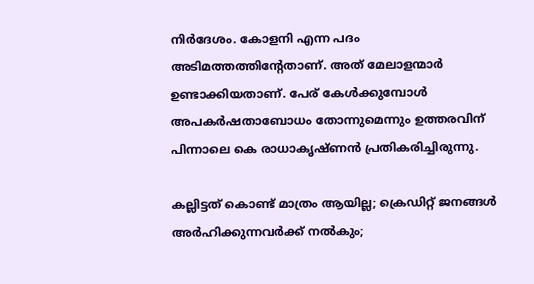നിര്‍ദേശം. കോളനി എന്ന പദം അടിമത്തത്തിന്റേതാണ്. അത് മേലാളന്മാര്‍ ഉണ്ടാക്കിയതാണ്. പേര് കേള്‍ക്കുമ്പോള്‍ അപകര്‍ഷതാബോധം തോന്നുമെന്നും ഉത്തരവിന് പിന്നാലെ കെ രാധാകൃഷ്ണന്‍ പ്രതികരിച്ചിരുന്നു.

കല്ലിട്ടത് കൊണ്ട് മാത്രം ആയില്ല; ക്രെഡിറ്റ് ജനങ്ങൾ അർഹിക്കുന്നവർക്ക് നൽകും;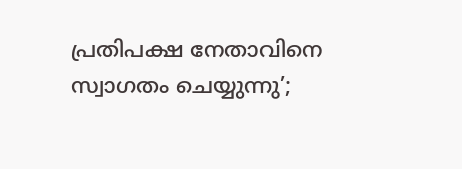പ്രതിപക്ഷ നേതാവിനെ സ്വാഗതം ചെയ്യുന്നു’;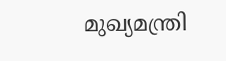മുഖ്യമന്ത്രി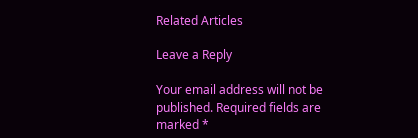Related Articles

Leave a Reply

Your email address will not be published. Required fields are marked *